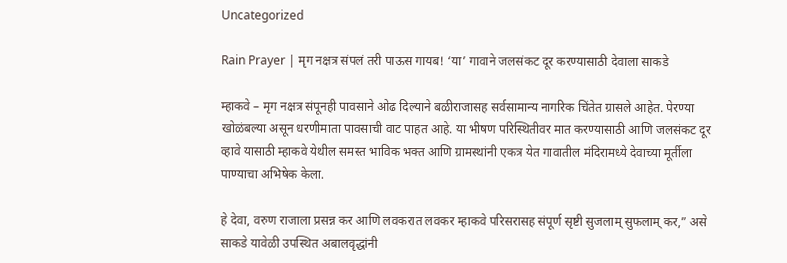Uncategorized

Rain Prayer | मृग नक्षत्र संपलं तरी पाऊस गायब! ‘या’ गावाने जलसंकट दूर करण्यासाठी देवाला साकडे

म्हाकवे – मृग नक्षत्र संपूनही पावसाने ओढ दिल्याने बळीराजासह सर्वसामान्य नागरिक चिंतेत ग्रासले आहेत. पेरण्या खोळंबल्या असून धरणीमाता पावसाची वाट पाहत आहे. या भीषण परिस्थितीवर मात करण्यासाठी आणि जलसंकट दूर व्हावे यासाठी म्हाकवे येथील समस्त भाविक भक्त आणि ग्रामस्थांनी एकत्र येत गावातील मंदिरामध्ये देवाच्या मूर्तीला पाण्याचा अभिषेक केला.

हे देवा, वरुण राजाला प्रसन्न कर आणि लवकरात लवकर म्हाकवे परिसरासह संपूर्ण सृष्टी सुजलाम् सुफलाम् कर,” असे साकडे यावेळी उपस्थित अबालवृद्धांनी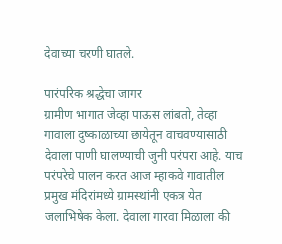देवाच्या चरणी घातले.

पारंपरिक श्रद्धेचा जागर
ग्रामीण भागात जेव्हा पाऊस लांबतो, तेव्हा गावाला दुष्काळाच्या छायेतून वाचवण्यासाठी देवाला पाणी घालण्याची जुनी परंपरा आहे. याच परंपरेचे पालन करत आज म्हाकवे गावातील प्रमुख मंदिरांमध्ये ग्रामस्थांनी एकत्र येत जलाभिषेक केला. देवाला गारवा मिळाला की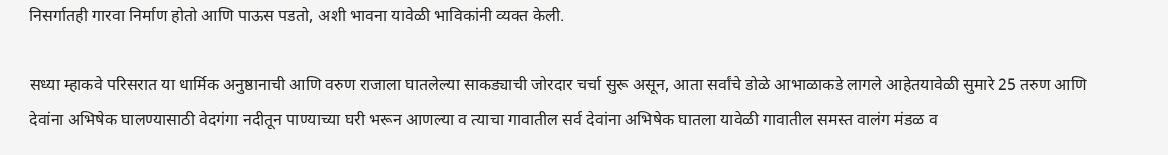निसर्गातही गारवा निर्माण होतो आणि पाऊस पडतो, अशी भावना यावेळी भाविकांनी व्यक्त केली.

सध्या म्हाकवे परिसरात या धार्मिक अनुष्ठानाची आणि वरुण राजाला घातलेल्या साकड्याची जोरदार चर्चा सुरू असून, आता सर्वांचे डोळे आभाळाकडे लागले आहेतयावेळी सुमारे 25 तरुण आणि देवांना अभिषेक घालण्यासाठी वेदगंगा नदीतून पाण्याच्या घरी भरून आणल्या व त्याचा गावातील सर्व देवांना अभिषेक घातला यावेळी गावातील समस्त वालंग मंडळ व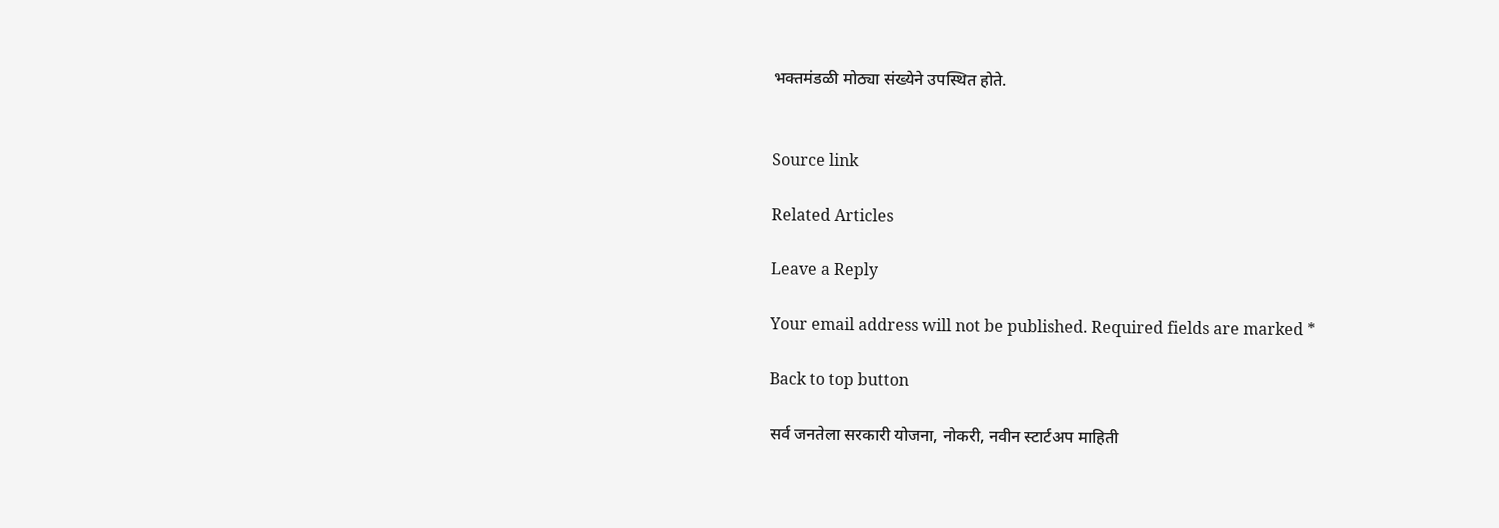भक्तमंडळी मोठ्या संख्येने उपस्थित होते.


Source link

Related Articles

Leave a Reply

Your email address will not be published. Required fields are marked *

Back to top button

सर्व जनतेला सरकारी योजना, नोकरी, नवीन स्टार्टअप माहिती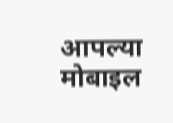आपल्या मोबाइल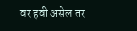वर हवी असेल तर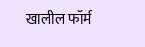खालील फॉर्म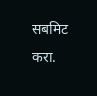सबमिट करा.